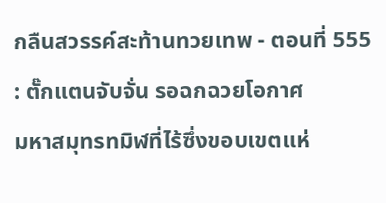กลืนสวรรค์สะท้านทวยเทพ - ตอนที่ 555 : ตั๊กแตนจับจั่น รอฉกฉวยโอกาศ
มหาสมุทรทมิฬที่ไร้ซึ่งขอบเขตแห่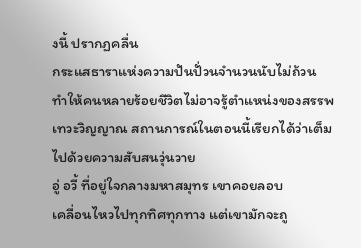งนี้ ปรากฏคลื่น
กระแสธาราแห่งความปันปั่วนจำนวนนับไม่ถ้วน
ทำให้คนหลายร้อยชีวิตไม่อาจรู้ตำแหน่งของสรรพ
เทวะวิญญาณ สถานการณ์ในตอนนี้เรียกได้ว่าเต็ม
ไปด้วยความสับสนวุ่นวาย
อู่ อวี้ ที่อยู่ใจกลางมหาสมุทร เขาคอยลอบ
เคลื่อนไหวไปทุกทิศทุกทาง แต่เขามักจะถู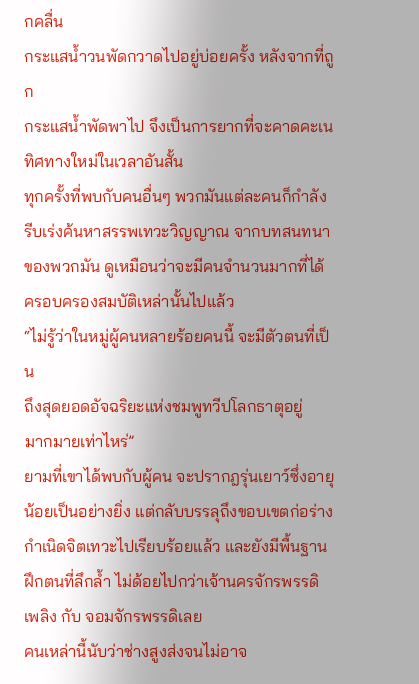กคลื่น
กระแสน้ำวนพัดกวาดไปอยู่บ่อยครั้ง หลังจากที่ถูก
กระแสน้ำพัดพาไป จึงเป็นการยากที่จะคาดคะเน
ทิศทางใหม่ในเวลาอันสั้น
ทุกครั้งที่พบกับคนอื่นๆ พวกมันแต่ละคนก็กำลัง
รีบเร่งค้นหาสรรพเทวะวิญญาณ จากบทสนทนา
ของพวกมัน ดูเหมือนว่าจะมีคนจำนวนมากที่ได้
ครอบครองสมบัติเหล่านั้นไปแล้ว
“ไม่รู้ว่าในหมู่ผู้คนหลายร้อยคนนี้ จะมีตัวตนที่เป็น
ถึงสุดยอดอัจฉริยะแห่งชมพูทวีปโลกธาตุอยู่
มากมายเท่าไหร่”
ยามที่เขาได้พบกับผู้คน จะปรากฎรุ่นเยาว์ซึ่งอายุ
น้อยเป็นอย่างยิ่ง แต่กลับบรรลุถึงขอบเขตก่อร่าง
กำเนิดจิตเทวะไปเรียบร้อยแล้ว และยังมีพื้นฐาน
ฝึกตนที่ลึกล้ำ ไม่ด้อยไปกว่าเจ้านครจักรพรรดิ
เพลิง กับ จอมจักรพรรดิเลย
คนเหล่านี้นับว่าช่างสูงส่งจนไม่อาจ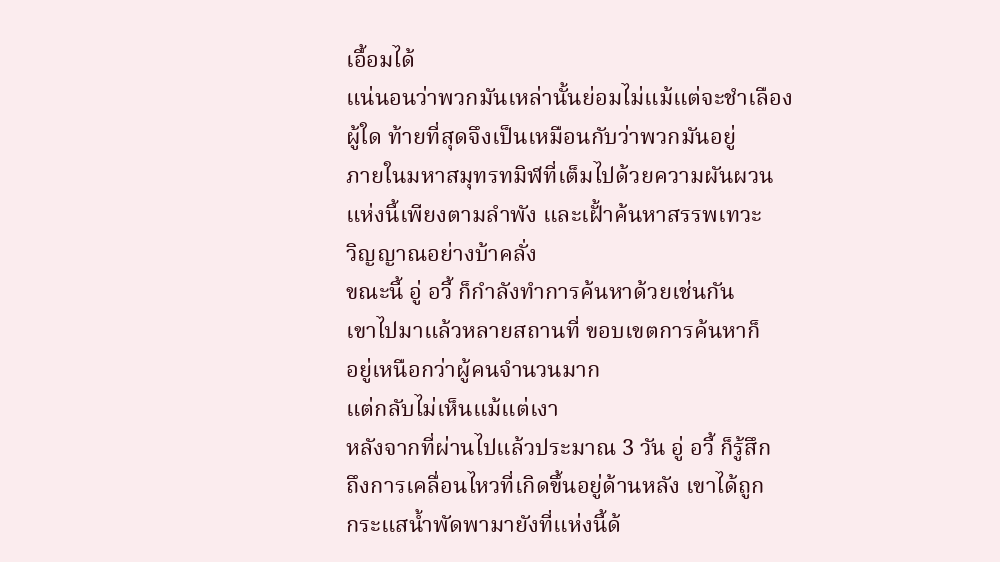เอื้อมได้
แน่นอนว่าพวกมันเหล่านั้นย่อมไม่แม้แต่จะชำเลือง
ผู้ใด ท้ายที่สุดจึงเป็นเหมือนกับว่าพวกมันอยู่
ภายในมหาสมุทรทมิฬที่เต็มไปด้วยความผันผวน
แห่งนี้เพียงตามลำพัง และเฝั้าค้นหาสรรพเทวะ
วิญญาณอย่างบ้าคลั่ง
ขณะนี้ อู่ อวี้ ก็กำลังทำการค้นหาด้วยเช่นกัน
เขาไปมาแล้วหลายสถานที่ ขอบเขตการค้นหาก็
อยู่เหนือกว่าผู้คนจำนวนมาก
แต่กลับไม่เห็นแม้แต่เงา
หลังจากที่ผ่านไปแล้วประมาณ 3 วัน อู่ อวี้ ก็รู้สึก
ถึงการเคลื่อนไหวที่เกิดขึ้นอยู่ด้านหลัง เขาได้ถูก
กระแสน้ำพัดพามายังที่แห่งนี้ด้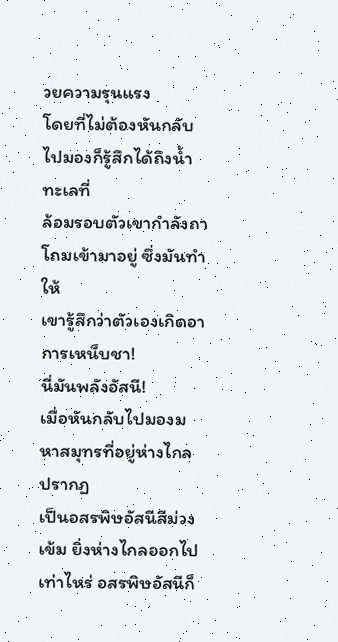วยความรุนแรง
โดยที่ไม่ต้องหันกลับไปมองก็รู้สึกได้ถึงน้ำทะเลที่
ล้อมรอบตัวเขากำลังถาโถมเข้ามาอยู่ ซึ่งมันทำให้
เขารู้สึกว่าตัวเองเกิดอาการเหน็บชา!
นี่มันพลังอัสนี!
เมื่อหันกลับไปมองมหาสมุทรที่อยู่ห่างไกล ปรากฏ
เป็นอสรพิษอัสนีสีม่วงเข้ม ยิ่งห่างไกลออกไป
เท่าไหร่ อสรพิษอัสนีก็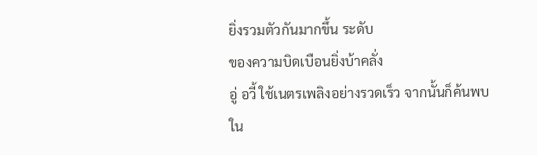ยิ่งรวมตัวกันมากขึ้น ระดับ
ของความบิดเบือนยิ่งบ้าคลั่ง
อู่ อวี้ ใช้เนตรเพลิงอย่างรวดเร็ว จากนั้นก็ค้นพบ
ใน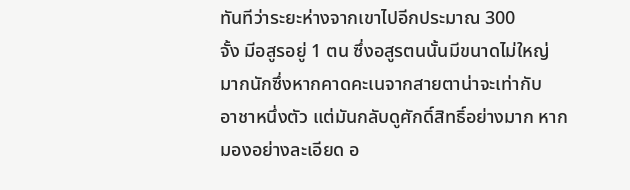ทันทีว่าระยะห่างจากเขาไปอีกประมาณ 300
จั้ง มีอสูรอยู่ 1 ตน ซึ่งอสูรตนนั้นมีขนาดไม่ใหญ่
มากนักซึ่งหากคาดคะเนจากสายตาน่าจะเท่ากับ
อาชาหนึ่งตัว แต่มันกลับดูศักดิ์สิทธิ์อย่างมาก หาก
มองอย่างละเอียด อ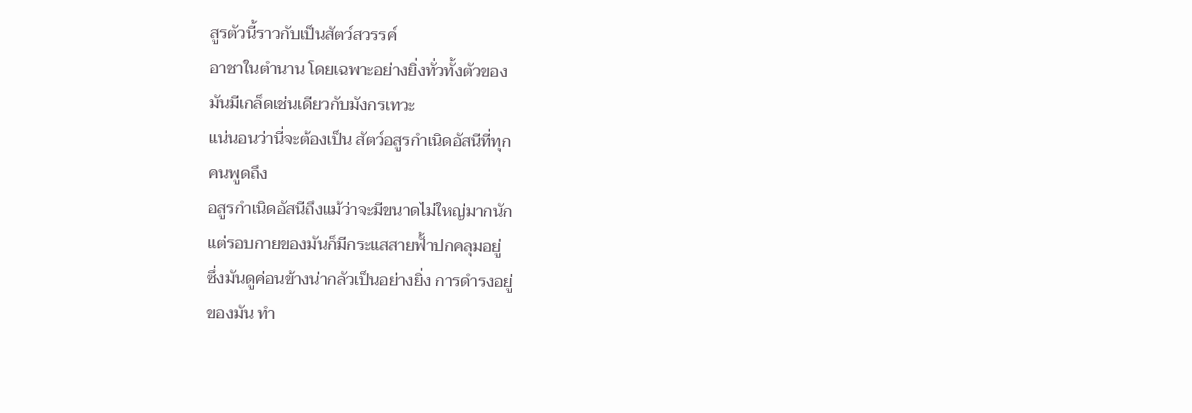สูรตัวนี้ราวกับเป็นสัตว์สวรรค์
อาชาในตำนาน โดยเฉพาะอย่างยิ่งทั่วทั้งตัวของ
มันมีเกล็ดเช่นเดียวกับมังกรเทวะ
แน่นอนว่านี่จะต้องเป็น สัตว์อสูรกำเนิดอัสนีที่ทุก
คนพูดถึง
อสูรกำเนิดอัสนีถึงแม้ว่าจะมีขนาดไม่ใหญ่มากนัก
แต่รอบกายของมันก็มีกระแสสายฟั้าปกคลุมอยู่
ซึ่งมันดูค่อนข้างน่ากลัวเป็นอย่างยิ่ง การดำรงอยู่
ของมัน ทำ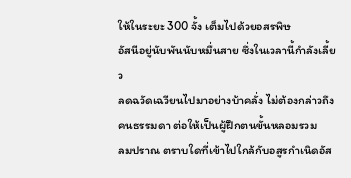ให้ในระยะ 300 จั้ง เต็มไปด้วยอสรพิษ
อัสนีอยู่นับพันนับหมื่นสาย ซึ่งในเวลานี้กำลังเลี้ยว
ลดฉวัดเฉวียนไปมาอย่างบ้าคลั่ง ไม่ต้องกล่าวถึง
คนธรรมดา ต่อให้เป็นผู้ฝึกตนขั้นหลอมรวม
ลมปราณ ตราบใดที่เข้าไปใกล้กับอสูรกำเนิดอัส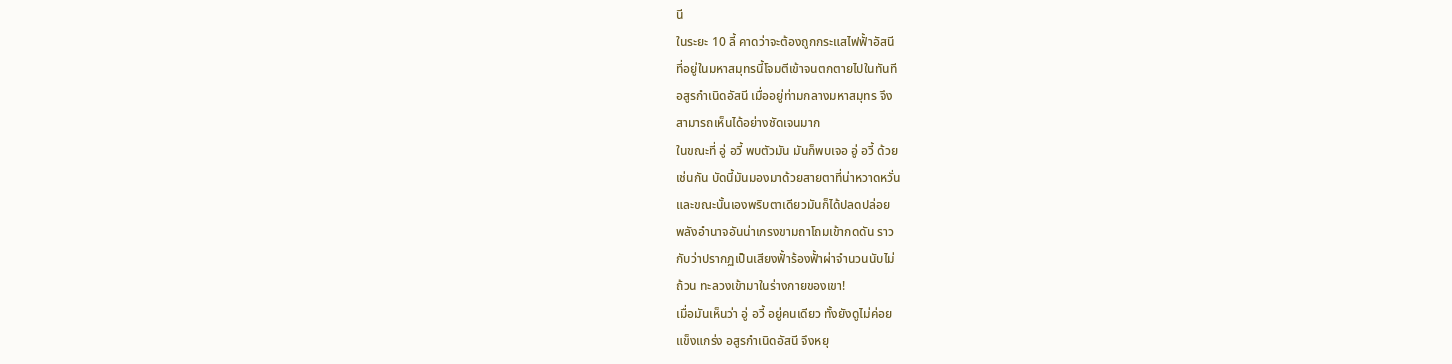นี
ในระยะ 10 ลี้ คาดว่าจะต้องถูกกระแสไฟฟั้าอัสนี
ที่อยู่ในมหาสมุทรนี้โจมตีเข้าจนตกตายไปในทันที
อสูรกำเนิดอัสนี เมื่ออยู่ท่ามกลางมหาสมุทร จึง
สามารถเห็นได้อย่างชัดเจนมาก
ในขณะที่ อู่ อวี้ พบตัวมัน มันก็พบเจอ อู่ อวี้ ด้วย
เช่นกัน บัดนี้มันมองมาด้วยสายตาที่น่าหวาดหวั่น
และขณะนั้นเองพริบตาเดียวมันก็ได้ปลดปล่อย
พลังอำนาจอันน่าเกรงขามถาโถมเข้ากดดัน ราว
กับว่าปรากฏเป็นเสียงฟั้าร้องฟั้าผ่าจำนวนนับไม่
ถ้วน ทะลวงเข้ามาในร่างกายของเขา!
เมื่อมันเห็นว่า อู่ อวี้ อยู่คนเดียว ทั้งยังดูไม่ค่อย
แข็งแกร่ง อสูรกำเนิดอัสนี จึงหยุ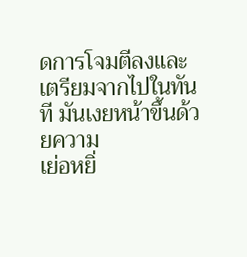ดการโจมตีลงและ
เตรียมจากไปในทันที มันเงยหน้าขึ้นด้วยความ
เย่อหยิ่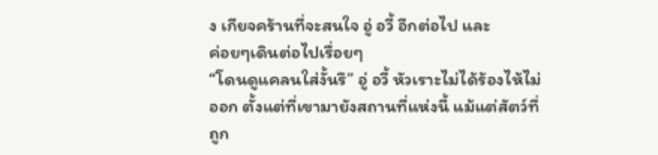ง เกียจคร้านที่จะสนใจ อู่ อวี้ อีกต่อไป และ
ค่อยๆเดินต่อไปเรื่อยๆ
“โดนดูแคลนใส่งั้นรึ” อู่ อวี้ หัวเราะไม่ได้ร้องไห้ไม่
ออก ตั้งแต่ที่เขามายังสถานที่แห่งนี้ แม้แต่สัตว์ที่
ถูก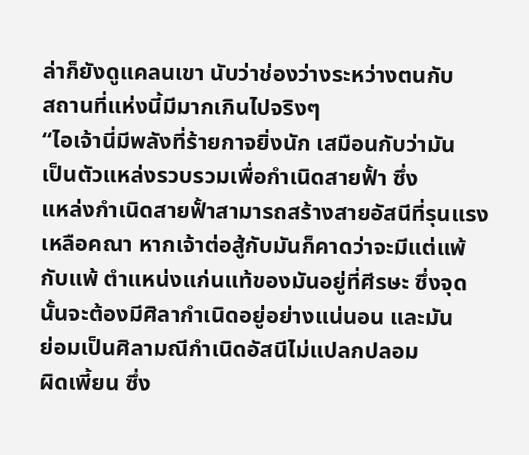ล่าก็ยังดูแคลนเขา นับว่าช่องว่างระหว่างตนกับ
สถานที่แห่งนี้มีมากเกินไปจริงๆ
“ไอเจ้านี่มีพลังที่ร้ายกาจยิ่งนัก เสมือนกับว่ามัน
เป็นตัวแหล่งรวบรวมเพื่อกำเนิดสายฟั้า ซึ่ง
แหล่งกำเนิดสายฟั้าสามารถสร้างสายอัสนีที่รุนแรง
เหลือคณา หากเจ้าต่อสู้กับมันก็คาดว่าจะมีแต่แพ้
กับแพ้ ตำแหน่งแก่นแท้ของมันอยู่ที่ศีรษะ ซึ่งจุด
นั้นจะต้องมีศิลากำเนิดอยู่อย่างแน่นอน และมัน
ย่อมเป็นศิลามณีกำเนิดอัสนีไม่แปลกปลอม
ผิดเพี้ยน ซึ่ง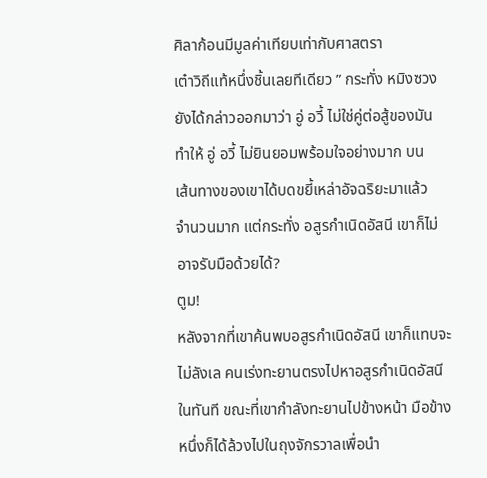ศิลาก้อนมีมูลค่าเทียบเท่ากับศาสตรา
เต๋าวิถีแท้หนึ่งชิ้นเลยทีเดียว ” กระทั่ง หมิงซวง
ยังได้กล่าวออกมาว่า อู่ อวี้ ไม่ใช่คู่ต่อสู้ของมัน
ทำให้ อู่ อวี้ ไม่ยินยอมพร้อมใจอย่างมาก บน
เส้นทางของเขาได้บดขยี้เหล่าอัจฉริยะมาแล้ว
จำนวนมาก แต่กระทั่ง อสูรกำเนิดอัสนี เขาก็ไม่
อาจรับมือด้วยได้?
ตูม!
หลังจากที่เขาค้นพบอสูรกำเนิดอัสนี เขาก็แทบจะ
ไม่ลังเล คนเร่งทะยานตรงไปหาอสูรกำเนิดอัสนี
ในทันที ขณะที่เขากำลังทะยานไปข้างหน้า มือข้าง
หนึ่งก็ได้ล้วงไปในถุงจักรวาลเพื่อนำ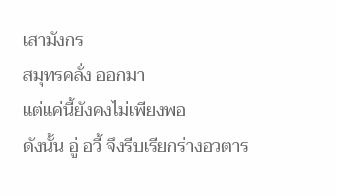เสามังกร
สมุทรคลั่ง ออกมา
แต่แค่นี้ยังคงไม่เพียงพอ
ดังนั้น อู่ อวี้ จึงรีบเรียกร่างอวตาร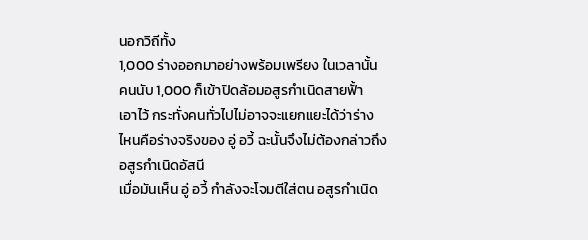นอกวิถีทั้ง
1,000 ร่างออกมาอย่างพร้อมเพรียง ในเวลานั้น
คนนับ 1,000 ก็เข้าปิดล้อมอสูรกำเนิดสายฟั้า
เอาไว้ กระทั่งคนทั่วไปไม่อาจจะแยกแยะได้ว่าร่าง
ไหนคือร่างจริงของ อู่ อวี้ ฉะนั้นจึงไม่ต้องกล่าวถึง
อสูรกำเนิดอัสนี
เมื่อมันเห็น อู่ อวี้ กำลังจะโจมตีใส่ตน อสูรกำเนิด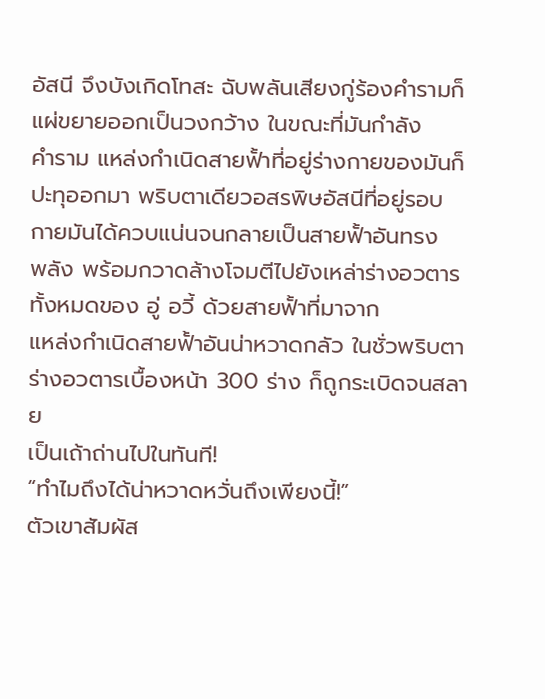อัสนี จึงบังเกิดโทสะ ฉับพลันเสียงกู่ร้องคำรามก็
แผ่ขยายออกเป็นวงกว้าง ในขณะที่มันกำลัง
คำราม แหล่งกำเนิดสายฟั้าที่อยู่ร่างกายของมันก็
ปะทุออกมา พริบตาเดียวอสรพิษอัสนีที่อยู่รอบ
กายมันได้ควบแน่นจนกลายเป็นสายฟั้าอันทรง
พลัง พร้อมกวาดล้างโจมตีไปยังเหล่าร่างอวตาร
ทั้งหมดของ อู่ อวี้ ด้วยสายฟั้าที่มาจาก
แหล่งกำเนิดสายฟั้าอันน่าหวาดกลัว ในชั่วพริบตา
ร่างอวตารเบื้องหน้า 300 ร่าง ก็ถูกระเบิดจนสลาย
เป็นเถ้าถ่านไปในทันที!
“ทำไมถึงได้น่าหวาดหวั่นถึงเพียงนี้!”
ตัวเขาสัมผัส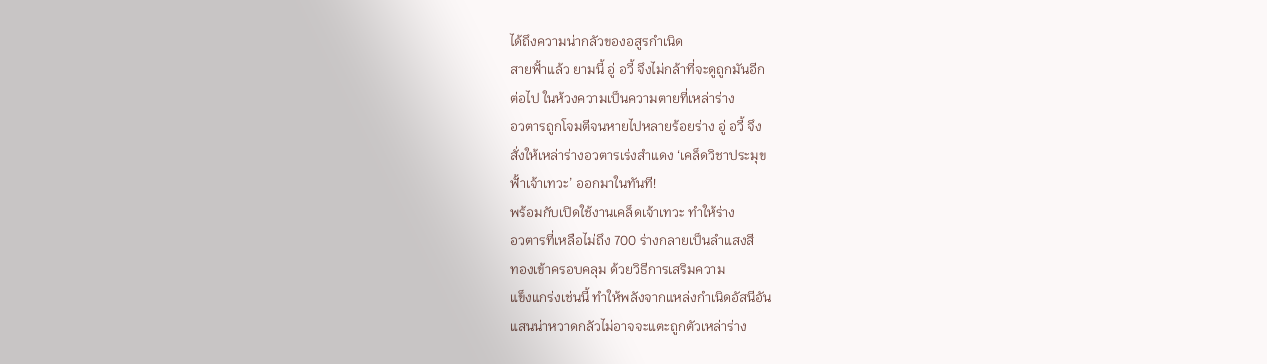ได้ถึงความน่ากลัวของอสูรกำเนิด
สายฟั้าแล้ว ยามนี้ อู่ อวี้ จึงไม่กล้าที่จะดูถูกมันอีก
ต่อไป ในห้วงความเป็นความตายที่เหล่าร่าง
อวตารถูกโจมตีจนหายไปหลายร้อยร่าง อู่ อวี้ จึง
สั่งให้เหล่าร่างอวตารเร่งสำแดง ‘เคล็ดวิชาประมุข
ฟั้าเจ้าเทวะ’ ออกมาในทันที!
พร้อมกับเปิดใช้งานเคล็ดเจ้าเทวะ ทำให้ร่าง
อวตารที่เหลือไม่ถึง 700 ร่างกลายเป็นลำแสงสี
ทองเข้าครอบคลุม ด้วยวิธีการเสริมความ
แข็งแกร่งเช่นนี้ ทำให้พลังจากแหล่งกำเนิดอัสนีอัน
แสนน่าหวาดกลัวไม่อาจจะแตะถูกตัวเหล่าร่าง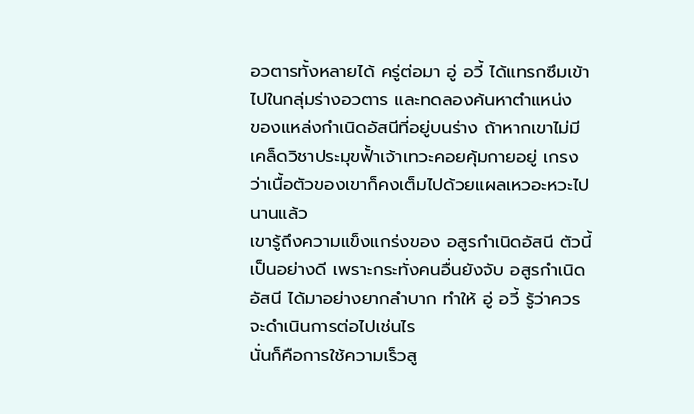อวตารทั้งหลายได้ ครู่ต่อมา อู่ อวี้ ได้แทรกซึมเข้า
ไปในกลุ่มร่างอวตาร และทดลองค้นหาตำแหน่ง
ของแหล่งกำเนิดอัสนีที่อยู่บนร่าง ถ้าหากเขาไม่มี
เคล็ดวิชาประมุขฟั้าเจ้าเทวะคอยคุ้มกายอยู่ เกรง
ว่าเนื้อตัวของเขาก็คงเต็มไปด้วยแผลเหวอะหวะไป
นานแล้ว
เขารู้ถึงความแข็งแกร่งของ อสูรกำเนิดอัสนี ตัวนี้
เป็นอย่างดี เพราะกระทั่งคนอื่นยังจับ อสูรกำเนิด
อัสนี ได้มาอย่างยากลำบาก ทำให้ อู่ อวี้ รู้ว่าควร
จะดำเนินการต่อไปเช่นไร
นั่นก็คือการใช้ความเร็วสู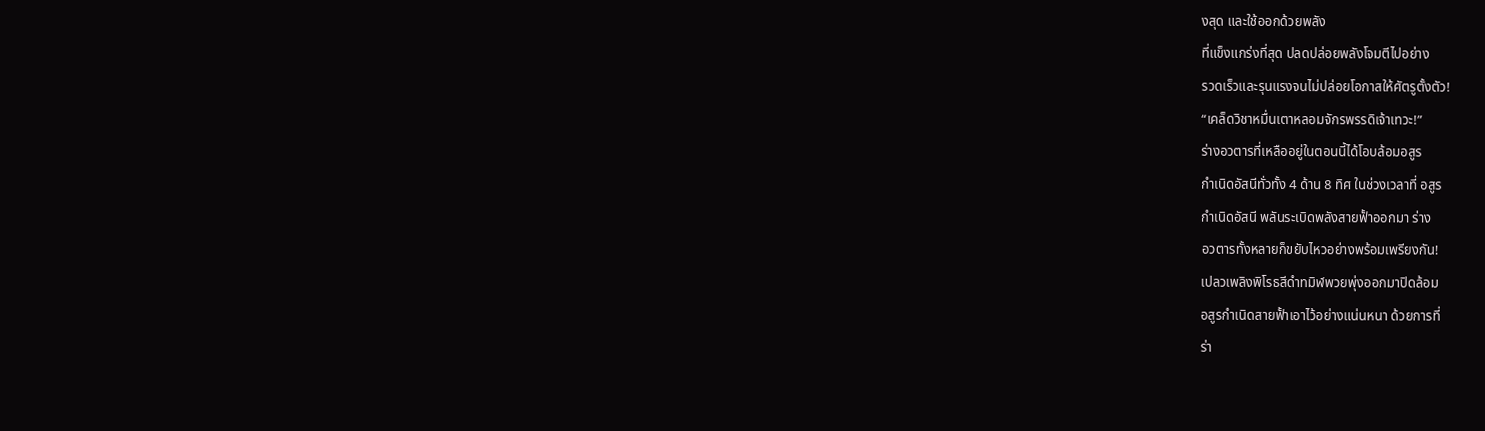งสุด และใช้ออกด้วยพลัง
ที่แข็งแกร่งที่สุด ปลดปล่อยพลังโจมตีไปอย่าง
รวดเร็วและรุนแรงจนไม่ปล่อยโอกาสให้ศัตรูตั้งตัว!
“เคล็ดวิชาหมื่นเตาหลอมจักรพรรดิเจ้าเทวะ!”
ร่างอวตารที่เหลืออยู่ในตอนนี้ได้โอบล้อมอสูร
กำเนิดอัสนีทั่วทั้ง 4 ด้าน 8 ทิศ ในช่วงเวลาที่ อสูร
กำเนิดอัสนี พลันระเบิดพลังสายฟั้าออกมา ร่าง
อวตารทั้งหลายก็ขยับไหวอย่างพร้อมเพรียงกัน!
เปลวเพลิงพิโรธสีดำทมิฬพวยพุ่งออกมาปิดล้อม
อสูรกำเนิดสายฟั้าเอาไว้อย่างแน่นหนา ด้วยการที่
ร่า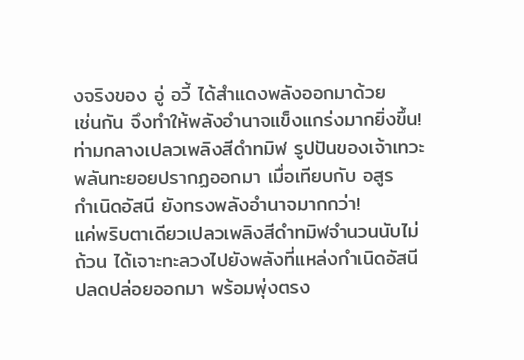งจริงของ อู่ อวี้ ได้สำแดงพลังออกมาด้วย
เช่นกัน จึงทำให้พลังอำนาจแข็งแกร่งมากยิ่งขึ้น!
ท่ามกลางเปลวเพลิงสีดำทมิฬ รูปปันของเจ้าเทวะ
พลันทะยอยปรากฏออกมา เมื่อเทียบกับ อสูร
กำเนิดอัสนี ยังทรงพลังอำนาจมากกว่า!
แค่พริบตาเดียวเปลวเพลิงสีดำทมิฬจำนวนนับไม่
ถ้วน ได้เจาะทะลวงไปยังพลังที่แหล่งกำเนิดอัสนี
ปลดปล่อยออกมา พร้อมพุ่งตรง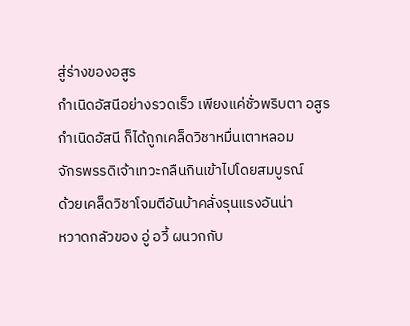สู่ร่างของอสูร
กำเนิดอัสนีอย่างรวดเร็ว เพียงแค่ชั่วพริบตา อสูร
กำเนิดอัสนี ก็ได้ถูกเคล็ดวิชาหมื่นเตาหลอม
จักรพรรดิเจ้าเทวะกลืนกินเข้าไปโดยสมบูรณ์
ด้วยเคล็ดวิชาโจมตีอันบ้าคลั่งรุนแรงอันน่า
หวาดกลัวของ อู่ อวี้ ผนวกกับ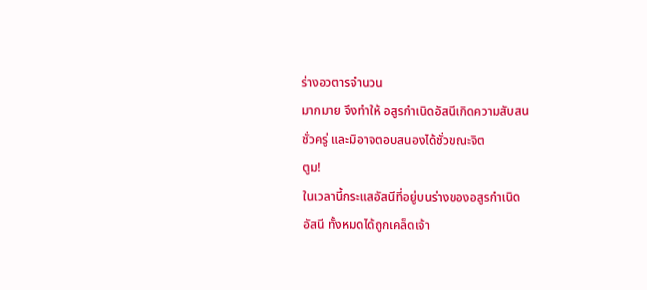ร่างอวตารจำนวน
มากมาย จึงทำให้ อสูรกำเนิดอัสนีเกิดความสับสน
ชั่วครู่ และมิอาจตอบสนองได้ชั่วขณะจิต
ตูม!
ในเวลานี้กระแสอัสนีที่อยู่บนร่างของอสูรกำเนิด
อัสนี ทั้งหมดได้ถูกเคล็ดเจ้า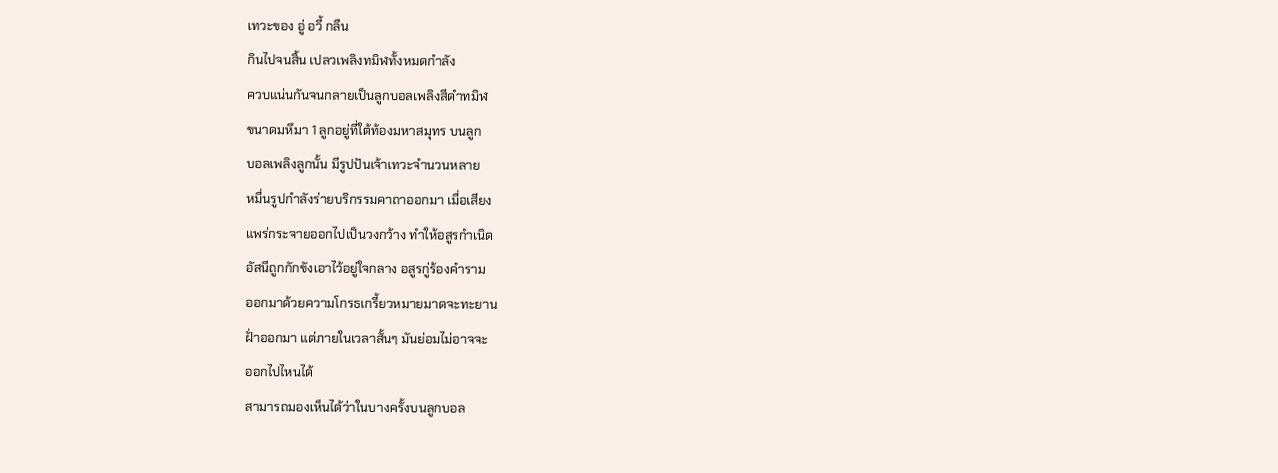เทวะของ อู่ อวี้ กลืน
กินไปจนสิ้น เปลวเพลิงทมิฬทั้งหมดกำลัง
ควบแน่นกันจนกลายเป็นลูกบอลเพลิงสีดำทมิฬ
ขนาดมหึมา 1 ลูกอยู่ที่ใต้ท้องมหาสมุทร บนลูก
บอลเพลิงลูกนั้น มีรูปปันเจ้าเทวะจำนวนหลาย
หมื่นรูปกำลังร่ายบริกรรมคาถาออกมา เมื่อเสียง
แพร่กระจายออกไปเป็นวงกว้าง ทำให้อสูรกำเนิด
อัสนีถูกกักขังเอาไว้อยู่ใจกลาง อสูรกู่ร้องคำราม
ออกมาด้วยความโกรธเกรี้ยวหมายมาดจะทะยาน
ฝั่าออกมา แต่ภายในเวลาสั้นๆ มันย่อมไม่อาจจะ
ออกไปไหนได้
สามารถมองเห็นได้ว่าในบางครั้งบนลูกบอล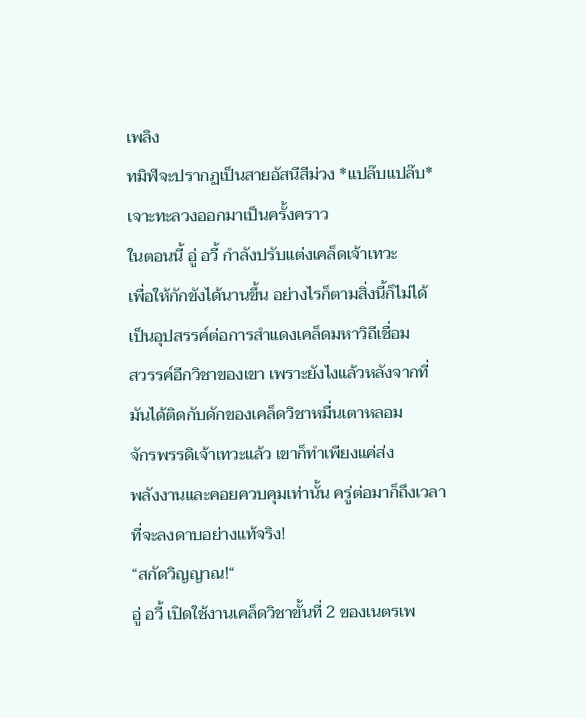เพลิง
ทมิฬจะปรากฏเป็นสายอัสนีสีม่วง *แปล๊บแปล๊บ*
เจาะทะลวงออกมาเป็นครั้งคราว
ในตอนนี้ อู่ อวี้ กำลังปรับแต่งเคล็ดเจ้าเทวะ
เพื่อให้กักขังได้นานขึ้น อย่างไรก็ตามสิ่งนี้ก็ไม่ได้
เป็นอุปสรรค์ต่อการสำแดงเคล็ดมหาวิถีเชื่อม
สวรรค์อีกวิชาของเขา เพราะยังไงแล้วหลังจากที่
มันได้ติดกับดักของเคล็ดวิชาหมื่นเตาหลอม
จักรพรรดิเจ้าเทวะแล้ว เขาก็ทำเพียงแค่ส่ง
พลังงานและคอยควบคุมเท่านั้น ครู่ต่อมาก็ถึงเวลา
ที่จะลงดาบอย่างแท้จริง!
“สกัดวิญญาณ!“
อู่ อวี้ เปิดใช้งานเคล็ดวิชาขั้นที่ 2 ของเนตรเพ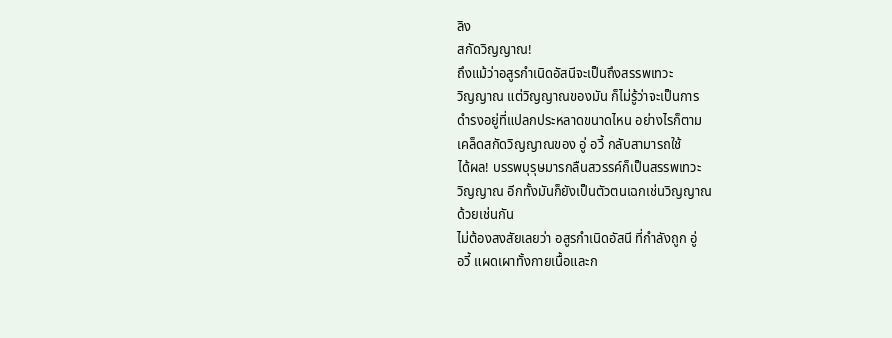ลิง
สกัดวิญญาณ!
ถึงแม้ว่าอสูรกำเนิดอัสนีจะเป็นถึงสรรพเทวะ
วิญญาณ แต่วิญญาณของมัน ก็ไม่รู้ว่าจะเป็นการ
ดำรงอยู่ที่แปลกประหลาดขนาดไหน อย่างไรก็ตาม
เคล็ดสกัดวิญญาณของ อู่ อวี้ กลับสามารถใช้
ได้ผล! บรรพบุรุษมารกลืนสวรรค์ก็เป็นสรรพเทวะ
วิญญาณ อีกทั้งมันก็ยังเป็นตัวตนเฉกเช่นวิญญาณ
ด้วยเช่นกัน
ไม่ต้องสงสัยเลยว่า อสูรกำเนิดอัสนี ที่กำลังถูก อู่
อวี้ แผดเผาทั้งกายเนื้อและก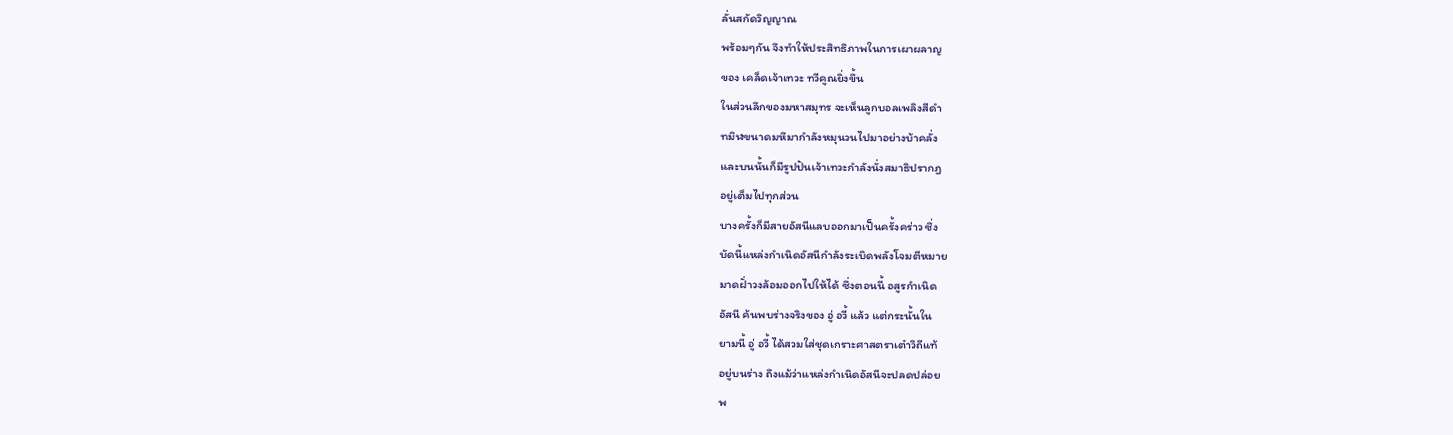ลั่นสกัดวิญญาณ
พร้อมๆกัน จึงทำให้ประสิทธิภาพในการเผาผลาญ
ของ เคล็ดเจ้าเทวะ ทวีคูณยิ่งขึ้น
ในส่วนลึกของมหาสมุทร จะเห็นลูกบอลเพลิงสีดำ
ทมิฬขนาดมหึมากำลังหมุนวนไปมาอย่างบ้าคลั่ง
และบนนั้นก็มีรูปปันเจ้าเทวะกำลังนั่งสมาธิปรากฎ
อยู่เต็มไปทุกส่วน
บางครั้งก็มีสายอัสนีแลบออกมาเป็นครั้งคร่าว ซึ่ง
บัดนี้แหล่งกำเนิดอัสนีกำลังระเบิดพลังโจมตีหมาย
มาดฝั่าวงล้อมออกไปให้ได้ ซึ่งตอนนี้ อสูรกำเนิด
อัสนี ค้นพบร่างจริงของ อู่ อวี้ แล้ว แต่กระนั้นใน
ยามนี้ อู่ อวี้ ได้สวมใส่ชุดเกราะศาสตราเต๋าวิถีแท้
อยู่บนร่าง ถึงแม้ว่าแหล่งกำเนิดอัสนีจะปลดปล่อย
พ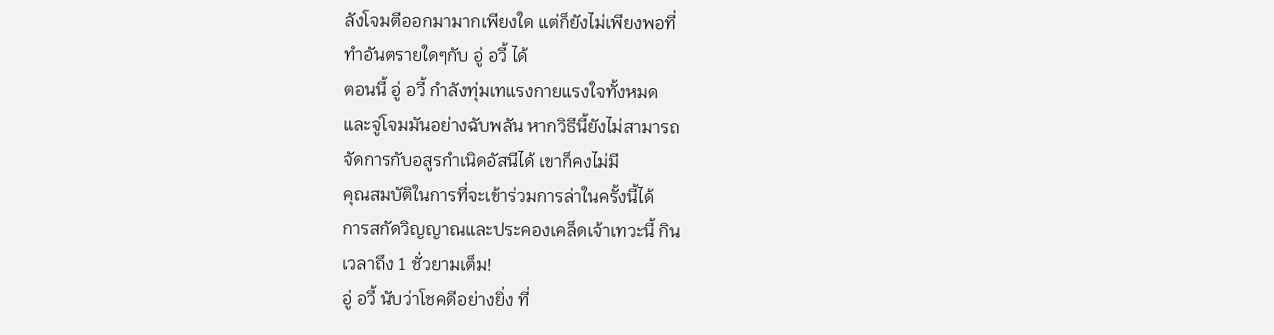ลังโจมตีออกมามากเพียงใด แต่ก็ยังไม่เพียงพอที่
ทำอันตรายใดๆกับ อู่ อวี้ ได้
ตอนนี้ อู่ อวี้ กำลังทุ่มเทแรงกายแรงใจทั้งหมด
และจู่โจมมันอย่างฉับพลัน หากวิธีนี้ยังไม่สามารถ
จัดการกับอสูรกำเนิดอัสนีได้ เขาก็คงไม่มี
คุณสมบัติในการที่จะเข้าร่วมการล่าในครั้งนี้ได้
การสกัดวิญญาณและประคองเคล็ดเจ้าเทวะนี้ กิน
เวลาถึง 1 ชั่วยามเต็ม!
อู่ อวี้ นับว่าโชคดีอย่างยิ่ง ที่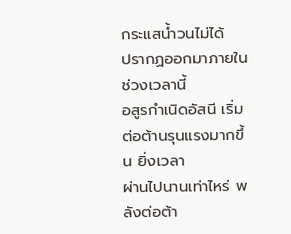กระแสน้ำวนไม่ได้
ปรากฏออกมาภายในช่วงเวลานี้
อสูรกำเนิดอัสนี เริ่มต่อต้านรุนแรงมากขึ้น ยิ่งเวลา
ผ่านไปนานเท่าไหร่ พลังต่อต้า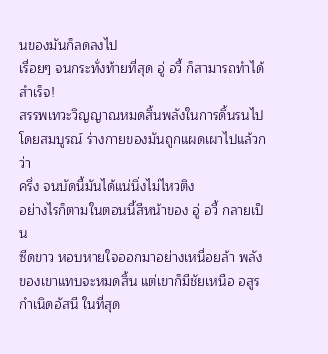นของมันก็ลดลงไป
เรื่อยๆ จนกระทั่งท้ายที่สุด อู่ อวี้ ก็สามารถทำได้
สำเร็จ!
สรรพเทวะวิญญาณหมดสิ้นพลังในการดิ้นรนไป
โดยสมบูรณ์ ร่างกายของมันถูกแผดเผาไปแล้วกว่า
ครึ่ง จนบัดนี้มันได้แน่นิ่งไม่ไหวติง
อย่างไรก็ตามในตอนนี้สีหน้าของ อู่ อวี้ กลายเป็น
ซีดขาว หอบหายใจออกมาอย่างเหนื่อยล้า พลัง
ของเขาแทบจะหมดสิ้น แต่เขาก็มีชัยเหนือ อสูร
กำเนิดอัสนี ในที่สุด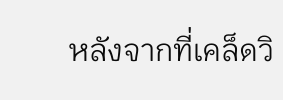หลังจากที่เคล็ดวิ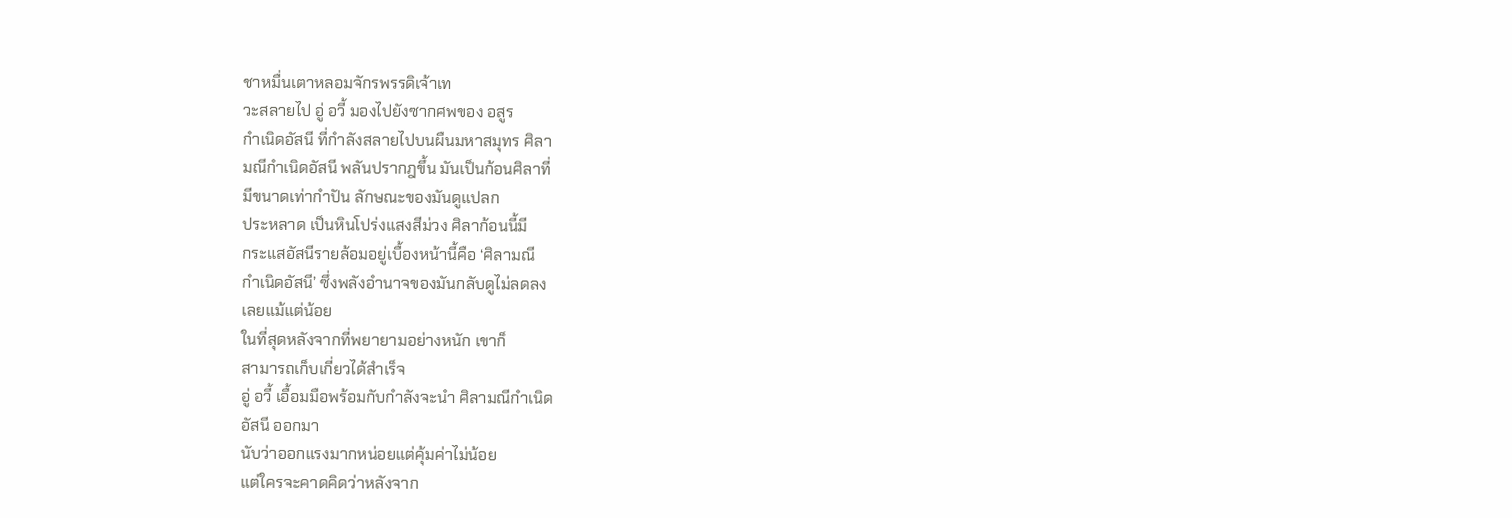ชาหมื่นเตาหลอมจักรพรรดิเจ้าเท
วะสลายไป อู่ อวี้ มองไปยังซากศพของ อสูร
กำเนิดอัสนี ที่กำลังสลายไปบนผืนมหาสมุทร ศิลา
มณีกำเนิดอัสนี พลันปรากฎขึ้น มันเป็นก้อนศิลาที่
มีขนาดเท่ากำปัน ลักษณะของมันดูแปลก
ประหลาด เป็นหินโปร่งแสงสีม่วง ศิลาก้อนนี้มี
กระแสอัสนีรายล้อมอยู่เบื้องหน้านี้คือ ‘ศิลามณี
กำเนิดอัสนี’ ซึ่งพลังอำนาจของมันกลับดูไม่ลดลง
เลยแม้แต่น้อย
ในที่สุดหลังจากที่พยายามอย่างหนัก เขาก็
สามารถเก็บเกี่ยวได้สำเร็จ
อู่ อวี้ เอื้อมมือพร้อมกับกำลังจะนำ ศิลามณีกำเนิด
อัสนี ออกมา
นับว่าออกแรงมากหน่อยแต่คุ้มค่าไม่น้อย
แต่ใครจะคาดคิดว่าหลังจาก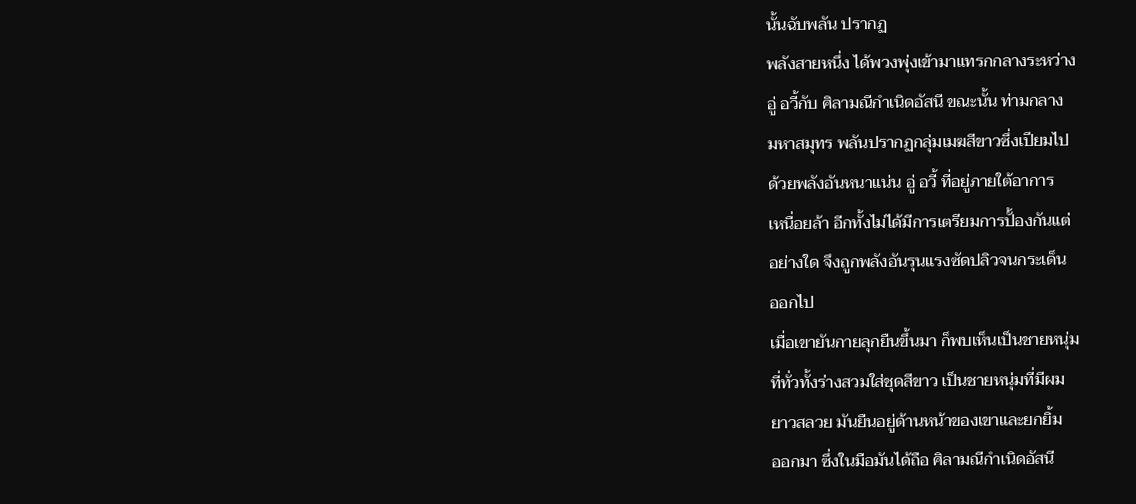นั้นฉับพลัน ปรากฏ
พลังสายหนึ่ง ได้พวงพุ่งเข้ามาแทรกกลางระหว่าง
อู่ อวี้กับ ศิลามณีกำเนิดอัสนี ขณะนั้น ท่ามกลาง
มหาสมุทร พลันปรากฏกลุ่มเมฆสีขาวซึ่งเปียมไป
ด้วยพลังอันหนาแน่น อู่ อวี้ ที่อยู่ภายใต้อาการ
เหนื่อยล้า อีกทั้งไม่ได้มีการเตรียมการปั้องกันแต่
อย่างใด จึงถูกพลังอันรุนแรงซัดปลิวจนกระเด็น
ออกไป
เมื่อเขายันกายลุกยืนขึ้นมา ก็พบเห็นเป็นชายหนุ่ม
ที่ทั่วทั้งร่างสวมใส่ชุดสีขาว เป็นชายหนุ่มที่มีผม
ยาวสลวย มันยืนอยู่ด้านหน้าของเขาและยกยิ้ม
ออกมา ซึ่งในมือมันได้ถือ ศิลามณีกำเนิดอัสนี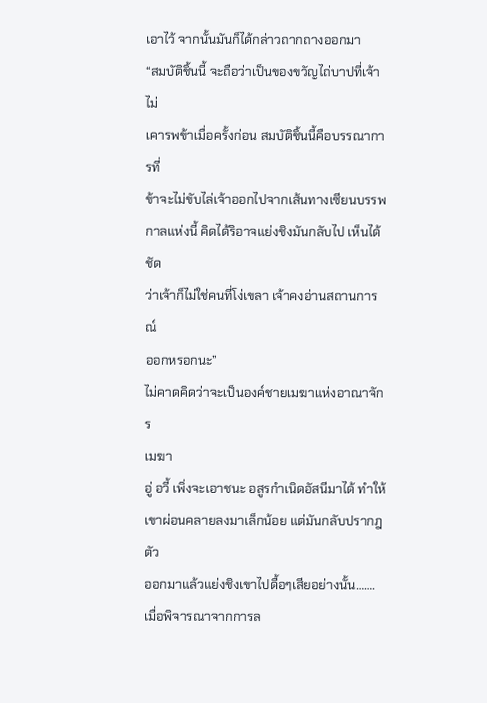เอาไว้ จากนั้นมันก็ได้กล่าวถากถางออกมา
“สมบัติชิ้นนี้ จะถือว่าเป็นของขวัญไถ่บาปที่เจ้าไม่
เคารพข้าเมื่อครั้งก่อน สมบัติชิ้นนี้คือบรรณาการที่
ข้าจะไม่ขับไล่เจ้าออกไปจากเส้นทางเซียนบรรพ
กาลแห่งนี้ คิดได้ริอาจแย่งชิงมันกลับไป เห็นได้ชัด
ว่าเจ้าก็ไม่ใช่คนที่โง่เขลา เจ้าคงอ่านสถานการณ์
ออกหรอกนะ”
ไม่คาดคิดว่าจะเป็นองค์ชายเมฆาแห่งอาณาจักร
เมฆา
อู่ อวี้ เพิ่งจะเอาชนะ อสูรกำเนิดอัสนีมาได้ ทำให้
เขาผ่อนคลายลงมาเล็กน้อย แต่มันกลับปรากฎตัว
ออกมาแล้วแย่งชิงเขาไปดื้อๆเสียอย่างนั้น…….
เมื่อพิจารณาจากการล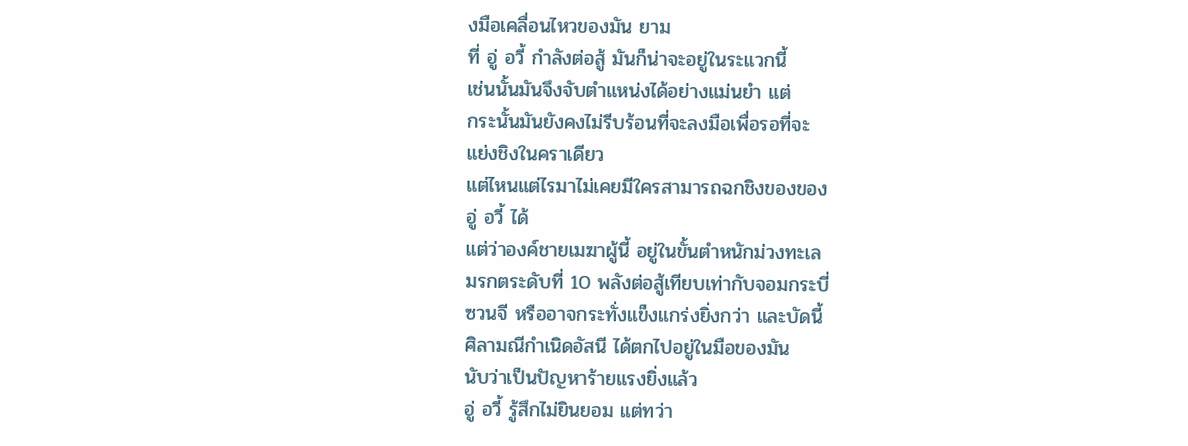งมือเคลื่อนไหวของมัน ยาม
ที่ อู่ อวี้ กำลังต่อสู้ มันก็น่าจะอยู่ในระแวกนี้
เช่นนั้นมันจึงจับตำแหน่งได้อย่างแม่นยำ แต่
กระนั้นมันยังคงไม่รีบร้อนที่จะลงมือเพื่อรอที่จะ
แย่งชิงในคราเดียว
แต่ไหนแต่ไรมาไม่เคยมีใครสามารถฉกชิงของของ
อู่ อวี้ ได้
แต่ว่าองค์ชายเมฆาผู้นี้ อยู่ในขั้นตำหนักม่วงทะเล
มรกตระดับที่ 10 พลังต่อสู้เทียบเท่ากับจอมกระบี่
ซวนจี หรืออาจกระทั่งแข็งแกร่งยิ่งกว่า และบัดนี้
ศิลามณีกำเนิดอัสนี ได้ตกไปอยู่ในมือของมัน
นับว่าเป็นปัญหาร้ายแรงยิ่งแล้ว
อู่ อวี้ รู้สึกไม่ยินยอม แต่ทว่า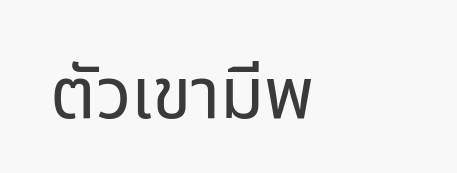ตัวเขามีพ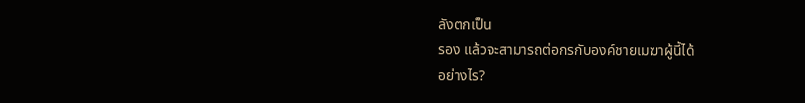ลังตกเป็น
รอง แล้วจะสามารถต่อกรกับองค์ชายเมฆาผู้นี้ได้
อย่างไร?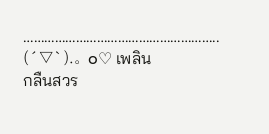………………………………………………..
(´▽`).。o♡ เพลิน
กลืนสวร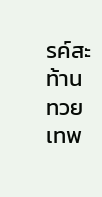รค์สะท้านทวยเทพ